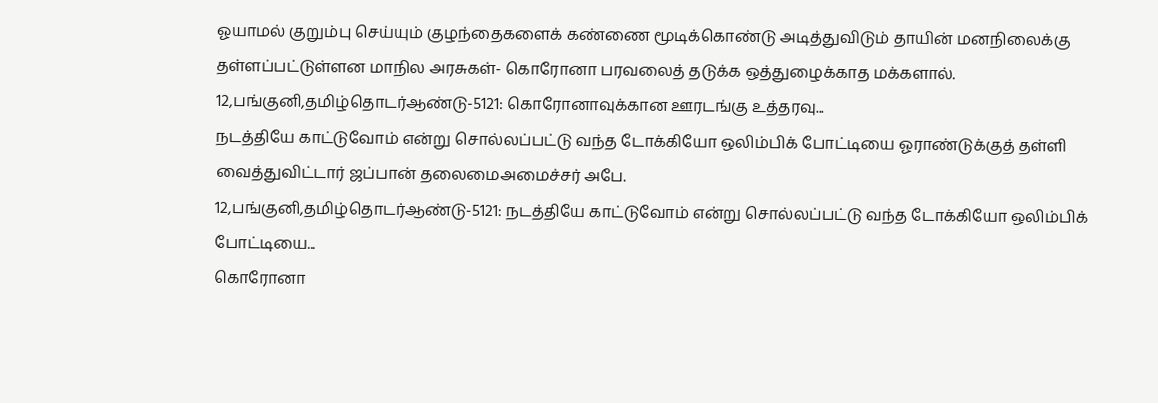ஓயாமல் குறும்பு செய்யும் குழந்தைகளைக் கண்ணை மூடிக்கொண்டு அடித்துவிடும் தாயின் மனநிலைக்கு தள்ளப்பட்டுள்ளன மாநில அரசுகள்- கொரோனா பரவலைத் தடுக்க ஒத்துழைக்காத மக்களால்.
12,பங்குனி,தமிழ்தொடர்ஆண்டு-5121: கொரோனாவுக்கான ஊரடங்கு உத்தரவு...
நடத்தியே காட்டுவோம் என்று சொல்லப்பட்டு வந்த டோக்கியோ ஒலிம்பிக் போட்டியை ஓராண்டுக்குத் தள்ளி வைத்துவிட்டார் ஜப்பான் தலைமைஅமைச்சர் அபே.
12,பங்குனி,தமிழ்தொடர்ஆண்டு-5121: நடத்தியே காட்டுவோம் என்று சொல்லப்பட்டு வந்த டோக்கியோ ஒலிம்பிக் போட்டியை...
கொரோனா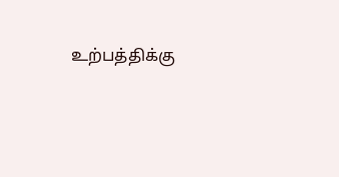உற்பத்திக்கு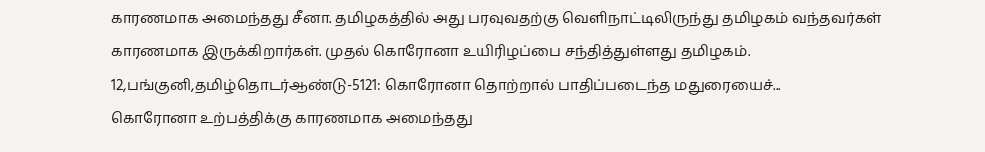காரணமாக அமைந்தது சீனா. தமிழகத்தில் அது பரவுவதற்கு வெளிநாட்டிலிருந்து தமிழகம் வந்தவர்கள் காரணமாக இருக்கிறார்கள். முதல் கொரோனா உயிரிழப்பை சந்தித்துள்ளது தமிழகம்.
12,பங்குனி,தமிழ்தொடர்ஆண்டு-5121: கொரோனா தொற்றால் பாதிப்படைந்த மதுரையைச்...
கொரோனா உற்பத்திக்கு காரணமாக அமைந்தது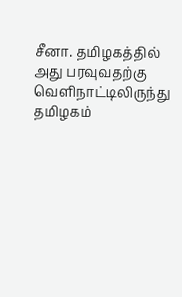சீனா. தமிழகத்தில் அது பரவுவதற்கு வெளிநாட்டிலிருந்து தமிழகம்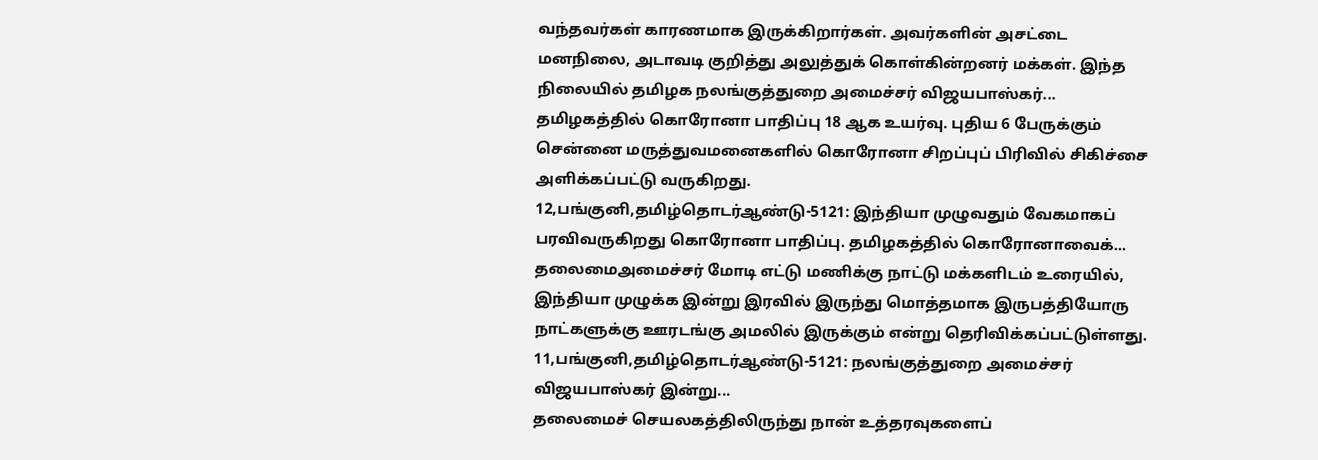வந்தவர்கள் காரணமாக இருக்கிறார்கள். அவர்களின் அசட்டை மனநிலை, அடாவடி குறித்து அலுத்துக் கொள்கின்றனர் மக்கள். இந்த நிலையில் தமிழக நலங்குத்துறை அமைச்சர் விஜயபாஸ்கர்...
தமிழகத்தில் கொரோனா பாதிப்பு 18 ஆக உயர்வு. புதிய 6 பேருக்கும் சென்னை மருத்துவமனைகளில் கொரோனா சிறப்புப் பிரிவில் சிகிச்சை அளிக்கப்பட்டு வருகிறது.
12,பங்குனி,தமிழ்தொடர்ஆண்டு-5121: இந்தியா முழுவதும் வேகமாகப் பரவிவருகிறது கொரோனா பாதிப்பு. தமிழகத்தில் கொரோனாவைக்...
தலைமைஅமைச்சர் மோடி எட்டு மணிக்கு நாட்டு மக்களிடம் உரையில், இந்தியா முழுக்க இன்று இரவில் இருந்து மொத்தமாக இருபத்தியோரு நாட்களுக்கு ஊரடங்கு அமலில் இருக்கும் என்று தெரிவிக்கப்பட்டுள்ளது.
11,பங்குனி,தமிழ்தொடர்ஆண்டு-5121: நலங்குத்துறை அமைச்சர் விஜயபாஸ்கர் இன்று...
தலைமைச் செயலகத்திலிருந்து நான் உத்தரவுகளைப்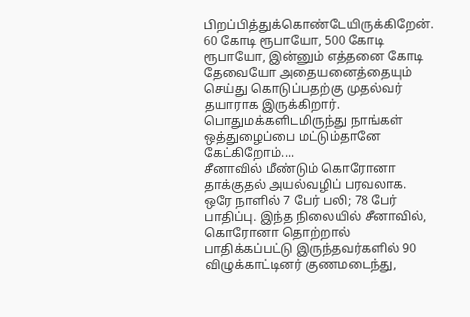பிறப்பித்துக்கொண்டேயிருக்கிறேன். 60 கோடி ரூபாயோ, 500 கோடி ரூபாயோ, இன்னும் எத்தனை கோடி தேவையோ அதையனைத்தையும் செய்து கொடுப்பதற்கு முதல்வர் தயாராக இருக்கிறார். பொதுமக்களிடமிருந்து நாங்கள் ஒத்துழைப்பை மட்டும்தானே கேட்கிறோம்....
சீனாவில் மீண்டும் கொரோனா தாக்குதல் அயல்வழிப் பரவலாக. ஒரே நாளில் 7 பேர் பலி; 78 பேர் பாதிப்பு. இந்த நிலையில் சீனாவில், கொரோனா தொற்றால் பாதிக்கப்பட்டு இருந்தவர்களில் 90 விழுக்காட்டினர் குணமடைந்து,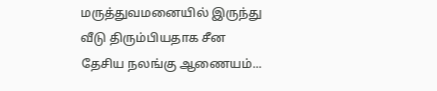மருத்துவமனையில் இருந்து வீடு திரும்பியதாக சீன தேசிய நலங்கு ஆணையம்...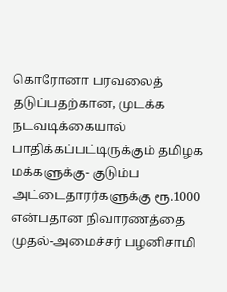கொரோனா பரவலைத் தடுப்பதற்கான, முடக்க நடவடிக்கையால் பாதிக்கப்பட்டிருக்கும் தமிழக மக்களுக்கு- குடும்ப அட்டைதாரர்களுக்கு ரூ.1000 என்பதான நிவாரணத்தை முதல்-அமைச்சர் பழனிசாமி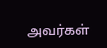அவர்கள்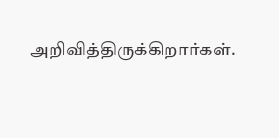அறிவித்திருக்கிறார்கள்.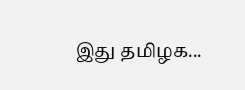இது தமிழக...